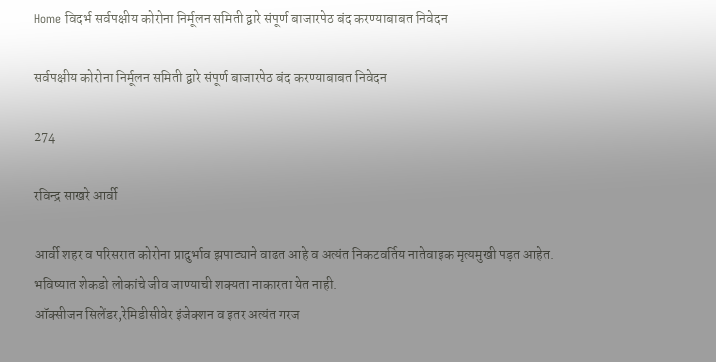Home विदर्भ सर्वपक्षीय कोरोना निर्मूलन समिती द्वारे संपूर्ण बाजारपेठ बंद करण्याबाबत निवेदन

सर्वपक्षीय कोरोना निर्मूलन समिती द्वारे संपूर्ण बाजारपेठ बंद करण्याबाबत निवेदन

274

रविन्द्र साखरे आर्वी

आर्वी शहर व परिसरात कोरोना प्रादुर्भाव झपाट्याने वाढत आहे व अत्यंत निकटवर्तिय नातेवाइक मृत्यमुखी पड़त आहेत.
भविष्यात शेकडो लोकांचे जीव जाण्याची शक्यता नाकारता येत नाही.
ऑक्सीजन सिलेंडर,रेमिडीसीवेर इंजेक्शन व इतर अत्यंत गरज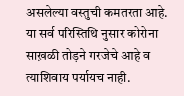असलेल्या वस्तुची कमतरता आहे.
या सर्व परिस्तिथि नुसार कोरोना साख़ळी तोड़ने गरजेचे आहे व त्याशिवाय पर्यायच नाही.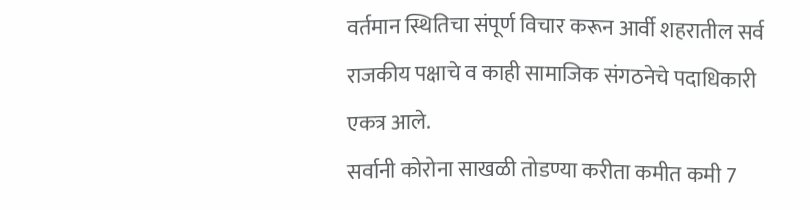वर्तमान स्थितिचा संपूर्ण विचार करून आर्वी शहरातील सर्व राजकीय पक्षाचे व काही सामाजिक संगठनेचे पदाधिकारी एकत्र आले.
सर्वानी कोरोना साखळी तोडण्या करीता कमीत कमी 7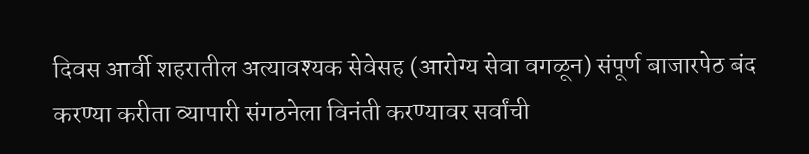दिवस आर्वी शहरातील अत्यावश्यक सेवेसह (आरोग्य सेवा वगळून) संपूर्ण बाजारपेठ बंद करण्या करीता व्यापारी संगठनेला विनंती करण्यावर सर्वांची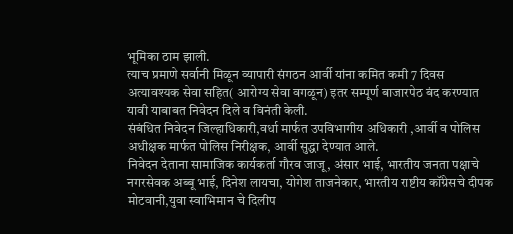भूमिका ठाम झाली.
त्याच प्रमाणे सर्वानी मिळून व्यापारी संगठन आर्वी यांना कमित कमी 7 दिवस अत्यावश्यक सेवा सहित( आरोग्य सेवा वगळून) इतर सम्पूर्ण बाजारपेठ बंद करण्यात यावी याबाबत निवेदन दिले व विनंती केली.
संबंधित निवेदन जिल्हाधिकारी,वर्धा मार्फत उपविभागीय अधिकारी ,आर्वी व पोलिस अधीक्षक मार्फत पोलिस निरीक्षक, आर्वी सुद्धा देण्यात आले.
निवेदन देताना सामाजिक कार्यकर्ता गौरव जाजू, अंसार भाई, भारतीय जनता पक्षाचे नगरसेवक अब्बू भाई, दिनेश लायचा, योगेश ताजनेकार, भारतीय राष्टीय कॉंग्रेसचे दीपक मोटवानी,युवा स्वाभिमान चे दिलीप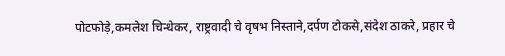पोटफोड़े,कमलेश चिन्धेकर, राष्ट्रवादी चे वृषभ निस्ताने,दर्पण टोकसे,संदेश ठाकरे, प्रहार चे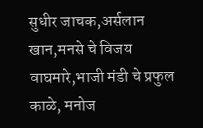सुधीर जाचक,अर्सलान खान,मनसे चे विजय वाघमारे,भाजी मंडी चे प्रफुल काळे, मनोज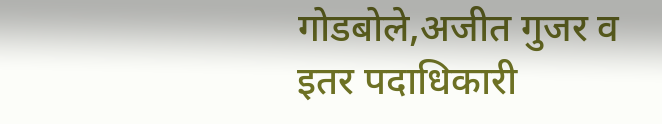गोडबोले,अजीत गुजर व इतर पदाधिकारी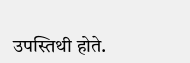उपस्तिथी होते.